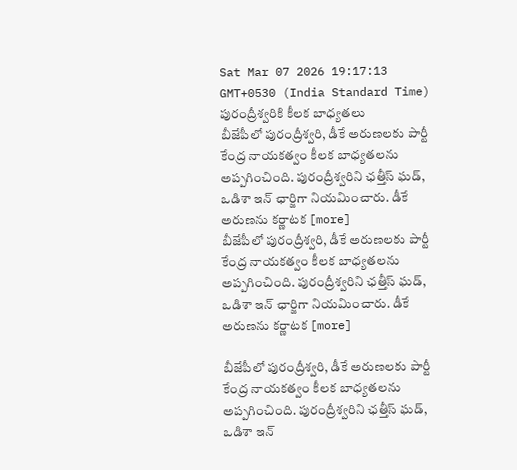Sat Mar 07 2026 19:17:13 GMT+0530 (India Standard Time)
పురంద్రీశ్వరికి కీలక బాధ్యతలు
బీజేపీలో పురంద్రీశ్వరి, డీకే అరుణలకు పార్టీ కేంద్ర నాయకత్వం కీలక బాధ్యతలను అప్పగించింది. పురంద్రీశ్వరిని ఛత్తీస్ ఘడ్, ఒడిశా ఇన్ ఛార్జిగా నియమించారు. డీకే అరుణను కర్ణాటక [more]
బీజేపీలో పురంద్రీశ్వరి, డీకే అరుణలకు పార్టీ కేంద్ర నాయకత్వం కీలక బాధ్యతలను అప్పగించింది. పురంద్రీశ్వరిని ఛత్తీస్ ఘడ్, ఒడిశా ఇన్ ఛార్జిగా నియమించారు. డీకే అరుణను కర్ణాటక [more]

బీజేపీలో పురంద్రీశ్వరి, డీకే అరుణలకు పార్టీ కేంద్ర నాయకత్వం కీలక బాధ్యతలను అప్పగించింది. పురంద్రీశ్వరిని ఛత్తీస్ ఘడ్, ఒడిశా ఇన్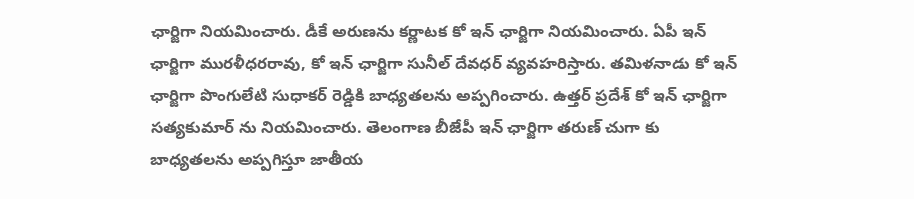ఛార్జిగా నియమించారు. డీకే అరుణను కర్ణాటక కో ఇన్ ఛార్జిగా నియమించారు. ఏపీ ఇన్ ఛార్జిగా మురళీధరరావు, కో ఇన్ ఛార్జిగా సునీల్ దేవధర్ వ్యవహరిస్తారు. తమిళనాడు కో ఇన్ ఛార్జిగా పొంగులేటి సుధాకర్ రెడ్డికి బాధ్యతలను అప్పగించారు. ఉత్తర్ ప్రదేశ్ కో ఇన్ ఛార్జిగా సత్యకుమార్ ను నియమించారు. తెలంగాణ బీజేపీ ఇన్ ఛార్జిగా తరుణ్ చుగా కు బాధ్యతలను అప్పగిస్తూ జాతీయ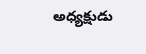అధ్యక్షుడు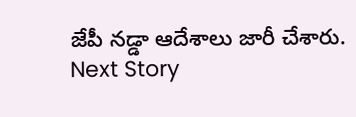జేపీ నడ్డా ఆదేశాలు జారీ చేశారు.
Next Story